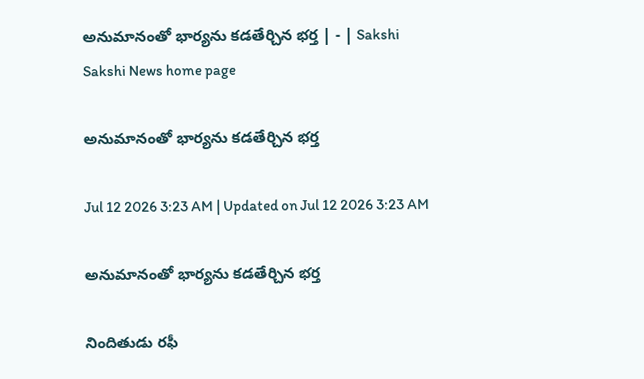అనుమానంతో భార్యను కడతేర్చిన భర్త | - | Sakshi
Sakshi News home page

అనుమానంతో భార్యను కడతేర్చిన భర్త

Jul 12 2026 3:23 AM | Updated on Jul 12 2026 3:23 AM

అనుమానంతో భార్యను కడతేర్చిన భర్త

నిందితుడు రఫీ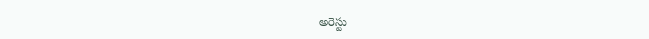అరెస్టు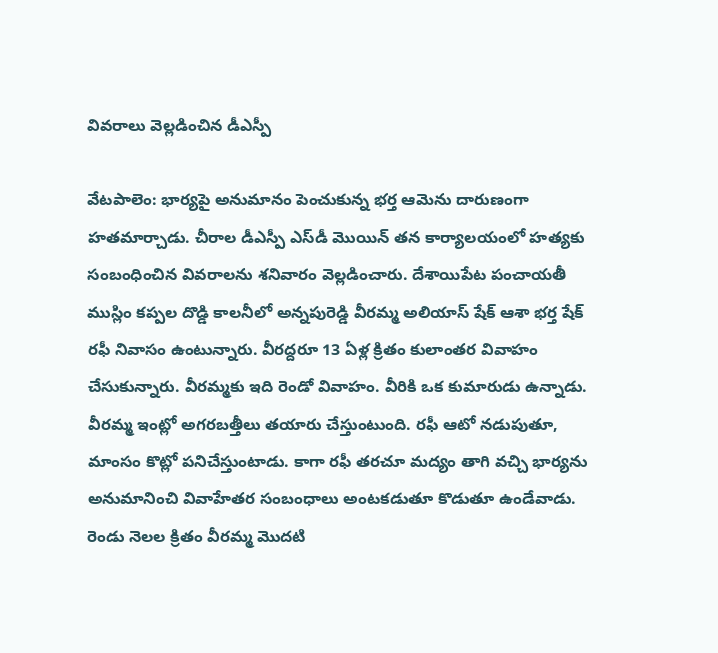వివరాలు వెల్లడించిన డీఎస్పీ

వేటపాలెం: భార్యపై అనుమానం పెంచుకున్న భర్త ఆమెను దారుణంగా హతమార్చాడు. చీరాల డీఎస్పీ ఎస్‌డీ మొయిన్‌ తన కార్యాలయంలో హత్యకు సంబంధించిన వివరాలను శనివారం వెల్లడించారు. దేశాయిపేట పంచాయతీ ముస్లిం కప్పల దొడ్డి కాలనీలో అన్నపురెడ్డి వీరమ్మ అలియాస్‌ షేక్‌ ఆశా భర్త షేక్‌ రఫీ నివాసం ఉంటున్నారు. వీరద్దరూ 13 ఏళ్ల క్రితం కులాంతర వివాహం చేసుకున్నారు. వీరమ్మకు ఇది రెండో వివాహం. వీరికి ఒక కుమారుడు ఉన్నాడు. వీరమ్మ ఇంట్లో అగరబత్తీలు తయారు చేస్తుంటుంది. రఫీ ఆటో నడుపుతూ, మాంసం కొట్లో పనిచేస్తుంటాడు. కాగా రఫీ తరచూ మద్యం తాగి వచ్చి భార్యను అనుమానించి వివాహేతర సంబంధాలు అంటకడుతూ కొడుతూ ఉండేవాడు. రెండు నెలల క్రితం వీరమ్మ మొదటి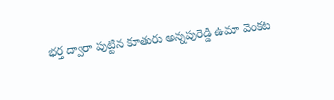భర్త ద్వారా పుట్టిన కూతురు అన్నపురెడ్డి ఉమా వెంకట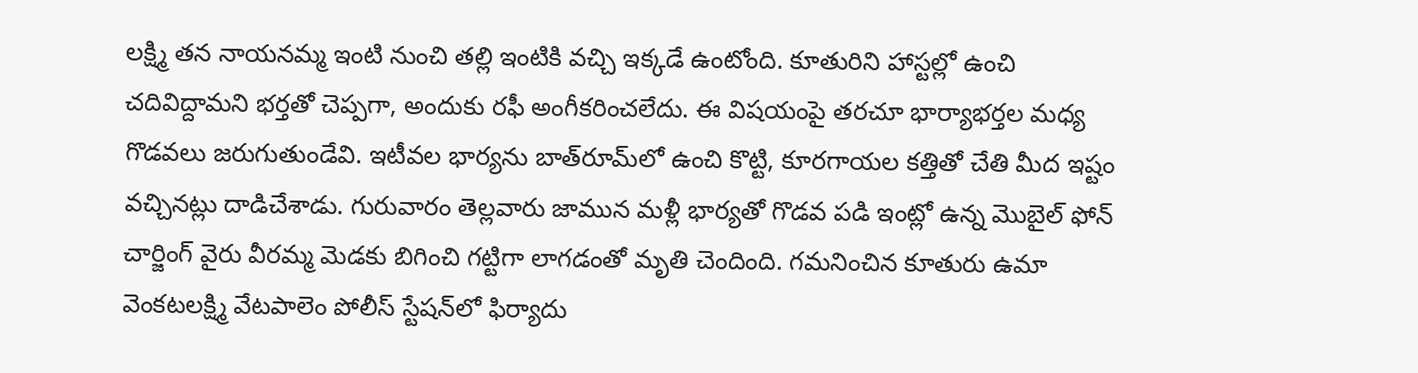లక్ష్మి తన నాయనమ్మ ఇంటి నుంచి తల్లి ఇంటికి వచ్చి ఇక్కడే ఉంటోంది. కూతురిని హాస్టల్లో ఉంచి చదివిద్దామని భర్తతో చెప్పగా, అందుకు రఫీ అంగీకరించలేదు. ఈ విషయంపై తరచూ భార్యాభర్తల మధ్య గొడవలు జరుగుతుండేవి. ఇటీవల భార్యను బాత్‌రూమ్‌లో ఉంచి కొట్టి, కూరగాయల కత్తితో చేతి మీద ఇష్టం వచ్చినట్లు దాడిచేశాడు. గురువారం తెల్లవారు జామున మళ్లీ భార్యతో గొడవ పడి ఇంట్లో ఉన్న మొబైల్‌ ఫోన్‌ చార్జింగ్‌ వైరు వీరమ్మ మెడకు బిగించి గట్టిగా లాగడంతో మృతి చెందింది. గమనించిన కూతురు ఉమా వెంకటలక్ష్మి వేటపాలెం పోలీస్‌ స్టేషన్‌లో ఫిర్యాదు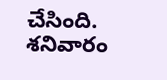చేసింది. శనివారం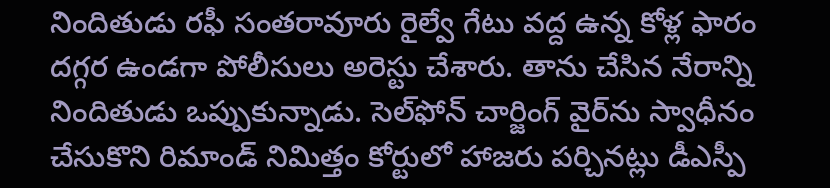నిందితుడు రఫీ సంతరావూరు రైల్వే గేటు వద్ద ఉన్న కోళ్ల ఫారం దగ్గర ఉండగా పోలీసులు అరెస్టు చేశారు. తాను చేసిన నేరాన్ని నిందితుడు ఒప్పుకున్నాడు. సెల్‌ఫోన్‌ చార్జింగ్‌ వైర్‌ను స్వాధీనం చేసుకొని రిమాండ్‌ నిమిత్తం కోర్టులో హాజరు పర్చినట్లు డీఎస్పీ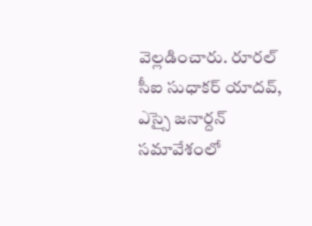వెల్లడించారు. రూరల్‌ సీఐ సుధాకర్‌ యాదవ్‌, ఎస్సై జనార్దన్‌ సమావేశంలో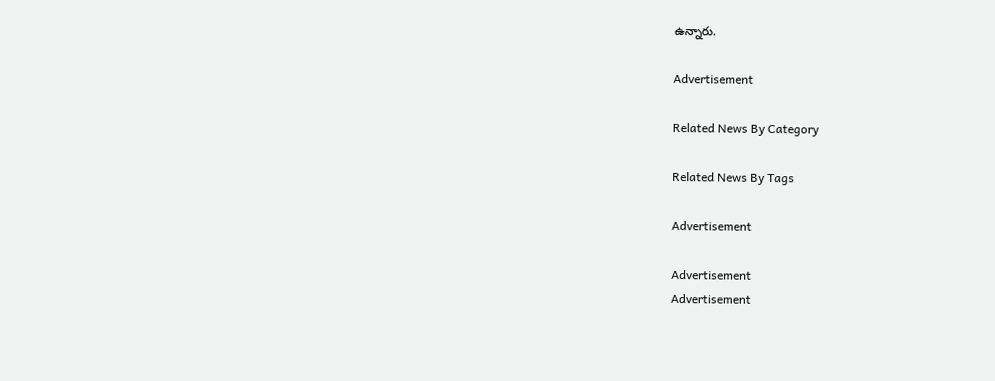ఉన్నారు.

Advertisement

Related News By Category

Related News By Tags

Advertisement

Advertisement
Advertisement